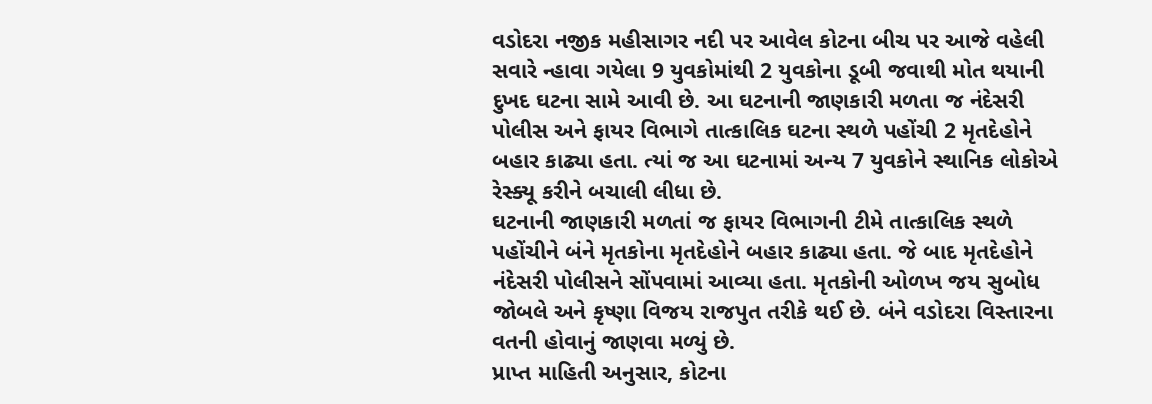વડોદરા નજીક મહીસાગર નદી પર આવેલ કોટના બીચ પર આજે વહેલી સવારે ન્હાવા ગયેલા 9 યુવકોમાંથી 2 યુવકોના ડૂબી જવાથી મોત થયાની દુખદ ઘટના સામે આવી છે. આ ઘટનાની જાણકારી મળતા જ નંદેસરી પોલીસ અને ફાયર વિભાગે તાત્કાલિક ઘટના સ્થળે પહોંચી 2 મૃતદેહોને બહાર કાઢ્યા હતા. ત્યાં જ આ ઘટનામાં અન્ય 7 યુવકોને સ્થાનિક લોકોએ રેસ્ક્યૂ કરીને બચાલી લીધા છે.
ઘટનાની જાણકારી મળતાં જ ફાયર વિભાગની ટીમે તાત્કાલિક સ્થળે પહોંચીને બંને મૃતકોના મૃતદેહોને બહાર કાઢ્યા હતા. જે બાદ મૃતદેહોને નંદેસરી પોલીસને સોંપવામાં આવ્યા હતા. મૃતકોની ઓળખ જય સુબોધ જોબલે અને કૃષ્ણા વિજય રાજપુત તરીકે થઈ છે. બંને વડોદરા વિસ્તારના વતની હોવાનું જાણવા મળ્યું છે.
પ્રાપ્ત માહિતી અનુસાર, કોટના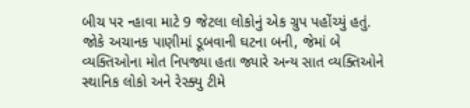બીચ પર ન્હાવા માટે 9 જેટલા લોકોનું એક ગ્રુપ પહોંચ્યું હતું. જોકે અચાનક પાણીમાં ડૂબવાની ઘટના બની, જેમાં બે વ્યક્તિઓના મોત નિપજ્યા હતા જ્યારે અન્ય સાત વ્યક્તિઓને સ્થાનિક લોકો અને રેસ્ક્યુ ટીમે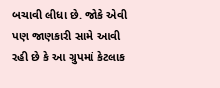બચાવી લીધા છે. જોકે એવી પણ જાણકારી સામે આવી રહી છે કે આ ગ્રુપમાં કેટલાક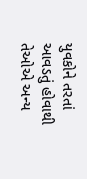યુવકોને તરતાં આવડતું હોવાથી તેઓએ અન્ય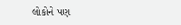લોકોને પણ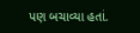પણ બચાવ્યા હતાં.